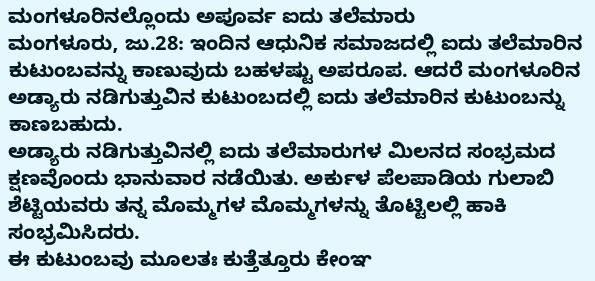ಮಂಗಳೂರಿನಲ್ಲೊಂದು ಅಪೂರ್ವ ಐದು ತಲೆಮಾರು
ಮಂಗಳೂರು, ಜು.28: ಇಂದಿನ ಆಧುನಿಕ ಸಮಾಜದಲ್ಲಿ ಐದು ತಲೆಮಾರಿನ ಕುಟುಂಬವನ್ನು ಕಾಣುವುದು ಬಹಳಷ್ಟು ಅಪರೂಪ. ಆದರೆ ಮಂಗಳೂರಿನ ಅಡ್ಯಾರು ನಡಿಗುತ್ತುವಿನ ಕುಟುಂಬದಲ್ಲಿ ಐದು ತಲೆಮಾರಿನ ಕುಟುಂಬನ್ನು ಕಾಣಬಹುದು.
ಅಡ್ಯಾರು ನಡಿಗುತ್ತುವಿನಲ್ಲಿ ಐದು ತಲೆಮಾರುಗಳ ಮಿಲನದ ಸಂಭ್ರಮದ ಕ್ಷಣವೊಂದು ಭಾನುವಾರ ನಡೆಯಿತು. ಅರ್ಕುಳ ಪೆಲಪಾಡಿಯ ಗುಲಾಬಿ ಶೆಟ್ಟಿಯವರು ತನ್ನ ಮೊಮ್ಮಗಳ ಮೊಮ್ಮಗಳನ್ನು ತೊಟ್ಟಿಲಲ್ಲಿ ಹಾಕಿ ಸಂಭ್ರಮಿಸಿದರು.
ಈ ಕುಟುಂಬವು ಮೂಲತಃ ಕುತ್ತೆತ್ತೂರು ಕೇಂಞ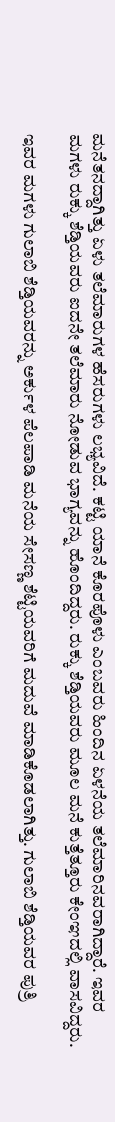ಮನೆತನದ್ದಾಗಿತ್ತು ಏಳು ತಲೆಮಾರುಗಳ ಹೆಸರುಗಳು ಲಭ್ಯವಿದೆ. ಕಟ್ಟಿ ಯಾನೆ ಕೊರಪೊಳು ಎಂಬವರು ಹಿಂದಿನ ಏಳನೆಯ ತಲೆಮಾರಿನವರಾಗಿದ್ದಾರೆ. ಇವರ ಮಗಳು ರುಕ್ಕು ಶೆಡ್ತಿಯವರು ಐದನೇ ತಲೆಮಾರು ನೋಡುವ ಭಾಗ್ಯವನ್ನು ಹೊಂದಿದ್ದರು. ರುಕ್ಕು ಶೆಡ್ತಿಯವರು ಮೂಲ ಮನೆ ಕುತ್ತೆತ್ತೂರು ಕೇಂಞದಲ್ಲಿ ವಾಸವಿದ್ದರು.

ಇವರ ಮಗಳು ಗುಲಾಬಿ ಶೆಡ್ತಿಯವರನ್ನು ಅರ್ಕುಳ ಪೆಲಪಾಡಿ ಮನೆಯ ಸೇಸಣ್ಣ ಶೆಟ್ಟಿಯವರಿಗೆ ಮದುವೆ ಮಾಡಿಕೊಡಲಾಗಿತ್ತು. ಗುಲಾಬಿ ಶೆಡ್ತಿಯವರ ಪುತ್ರಿ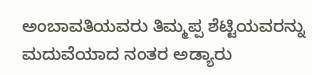ಅಂಬಾವತಿಯವರು ತಿಮ್ಮಪ್ಪ ಶೆಟ್ಟಿಯವರನ್ನು ಮದುವೆಯಾದ ನಂತರ ಅಡ್ಯಾರು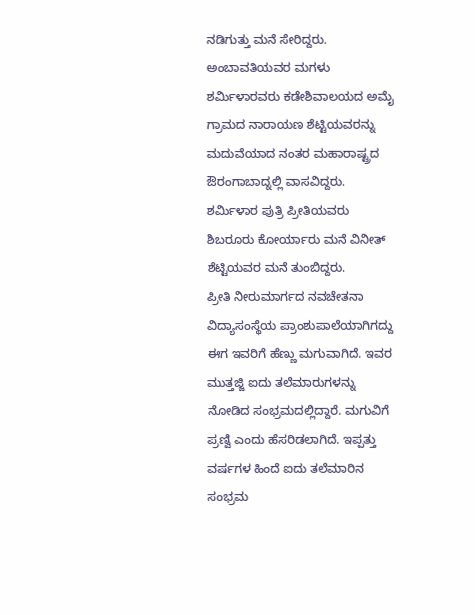ನಡಿಗುತ್ತು ಮನೆ ಸೇರಿದ್ದರು.
ಅಂಬಾವತಿಯವರ ಮಗಳು ಶರ್ಮಿಳಾರವರು ಕಡೇಶಿವಾಲಯದ ಅಮೈ ಗ್ರಾಮದ ನಾರಾಯಣ ಶೆಟ್ಟಿಯವರನ್ನು ಮದುವೆಯಾದ ನಂತರ ಮಹಾರಾಷ್ಟ್ರದ ಔರಂಗಾಬಾದ್ನಲ್ಲಿ ವಾಸವಿದ್ದರು. ಶರ್ಮಿಳಾರ ಪುತ್ರಿ ಪ್ರೀತಿಯವರು ಶಿಬರೂರು ಕೋರ್ಯಾರು ಮನೆ ವಿನೀತ್ ಶೆಟ್ಟಿಯವರ ಮನೆ ತುಂಬಿದ್ದರು.
ಪ್ರೀತಿ ನೀರುಮಾರ್ಗದ ನವಚೇತನಾ ವಿದ್ಯಾಸಂಸ್ಥೆಯ ಪ್ರಾಂಶುಪಾಲೆಯಾಗಿಗದ್ದು ಈಗ ಇವರಿಗೆ ಹೆಣ್ಣು ಮಗುವಾಗಿದೆ. ಇವರ ಮುತ್ತಜ್ಜಿ ಐದು ತಲೆಮಾರುಗಳನ್ನು ನೋಡಿದ ಸಂಭ್ರಮದಲ್ಲಿದ್ದಾರೆ. ಮಗುವಿಗೆ ಪ್ರಣ್ವಿ ಎಂದು ಹೆಸರಿಡಲಾಗಿದೆ. ಇಪ್ಪತ್ತು ವರ್ಷಗಳ ಹಿಂದೆ ಐದು ತಲೆಮಾರಿನ ಸಂಭ್ರಮ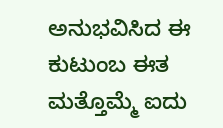ಅನುಭವಿಸಿದ ಈ ಕುಟುಂಬ ಈತ ಮತ್ತೊಮ್ಮೆ ಐದು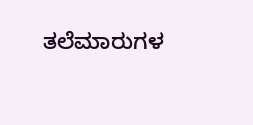ತಲೆಮಾರುಗಳ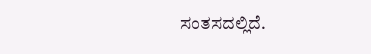ಸಂತಸದಲ್ಲಿದೆ.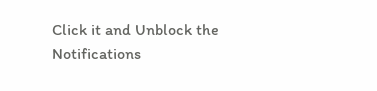Click it and Unblock the Notifications